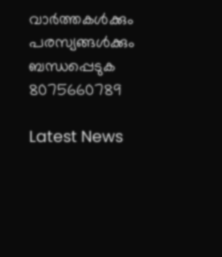വാർത്തകൾക്കും പരസ്യങ്ങൾക്കും ബന്ധപ്പെടുക 8075660789

Latest News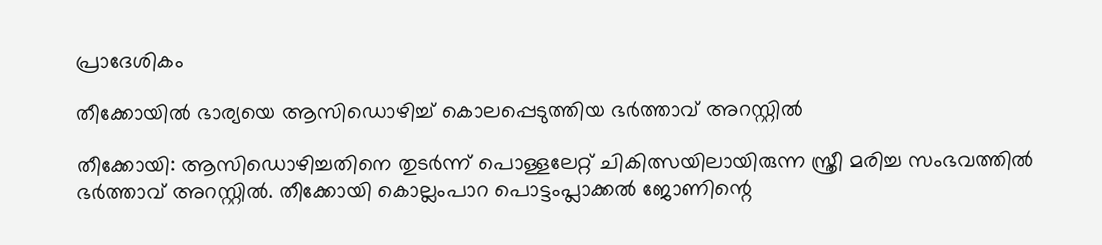പ്രാദേശികം

തീക്കോയിൽ ഭാര്യയെ ആസിഡൊഴിച്ച് കൊലപ്പെടുത്തിയ ഭർത്താവ് അറസ്റ്റിൽ

തീക്കോയി: ആസിഡൊഴിച്ചതിനെ തുടർന്ന് പൊള്ളലേറ്റ് ചികിത്സയിലായിരുന്ന സ്ത്രീ മരിച്ച സംഭവത്തിൽ ഭർത്താവ് അറസ്റ്റിൽ. തീക്കോയി കൊല്ലംപാറ പൊട്ടംപ്ലാക്കൽ ജോണിന്റെ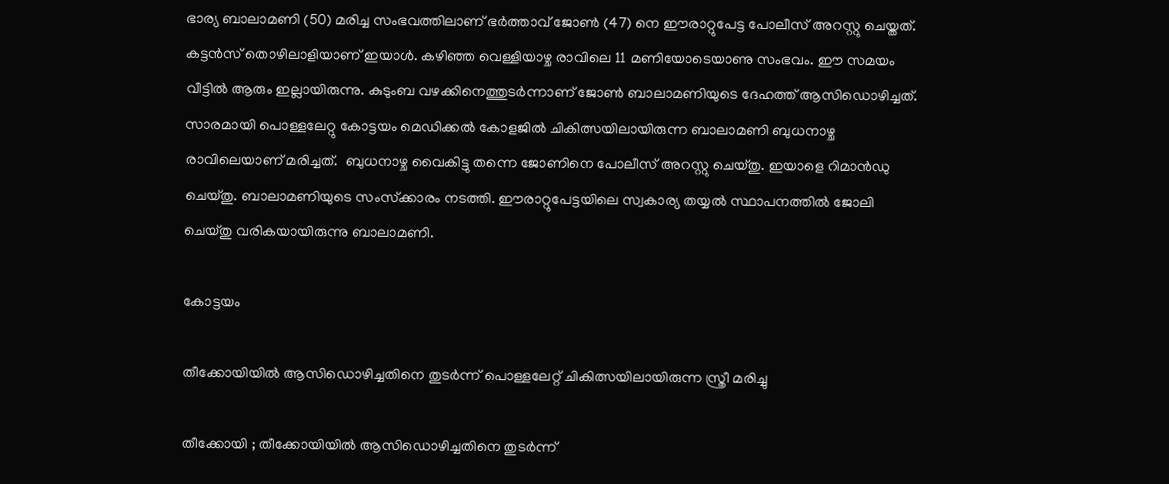ഭാര്യ ബാലാമണി (50) മരിച്ച സംഭവത്തിലാണ് ഭർത്താവ് ജോൺ (47) നെ ഈരാറ്റുപേട്ട പോലീസ് അറസ്റ്റു ചെയ്തത്. കട്ടൻസ് തൊഴിലാളിയാണ് ഇയാൾ. കഴിഞ്ഞ വെള്ളിയാഴ്ച രാവിലെ 11 മണിയോടെയാണു സംഭവം. ഈ സമയം വീട്ടിൽ ആരും ഇല്ലായിരുന്നു. കുടുംബ വഴക്കിനെത്തുടർന്നാണ് ജോൺ ബാലാമണിയുടെ ദേഹത്ത് ആസിഡൊഴിച്ചത്. സാരമായി പൊള്ളലേറ്റു കോട്ടയം മെഡിക്കൽ കോളജിൽ ചികിത്സയിലായിരുന്ന ബാലാമണി ബുധനാഴ്ച രാവിലെയാണ് മരിച്ചത്.  ബുധനാഴ്ച വൈകിട്ടു തന്നെ ജോണിനെ പോലീസ് അറസ്റ്റു ചെയ്തു. ഇയാളെ റിമാൻഡു ചെയ്തു. ബാലാമണിയുടെ സംസ്‌ക്കാരം നടത്തി. ഈരാറ്റുപേട്ടയിലെ സ്വകാര്യ തയ്യൽ സ്ഥാപനത്തിൽ ജോലി ചെയ്തു വരികയായിരുന്നു ബാലാമണി.

കോട്ടയം

തീക്കോയിയിൽ ആസിഡൊഴിച്ചതിനെ തുടർന്ന് പൊള്ളലേറ്റ് ചികിത്സയിലായിരുന്ന സ്ത്രീ മരിച്ചു

തീക്കോയി ; തീക്കോയിയിൽ ആസിഡൊഴിച്ചതിനെ തുടർന്ന്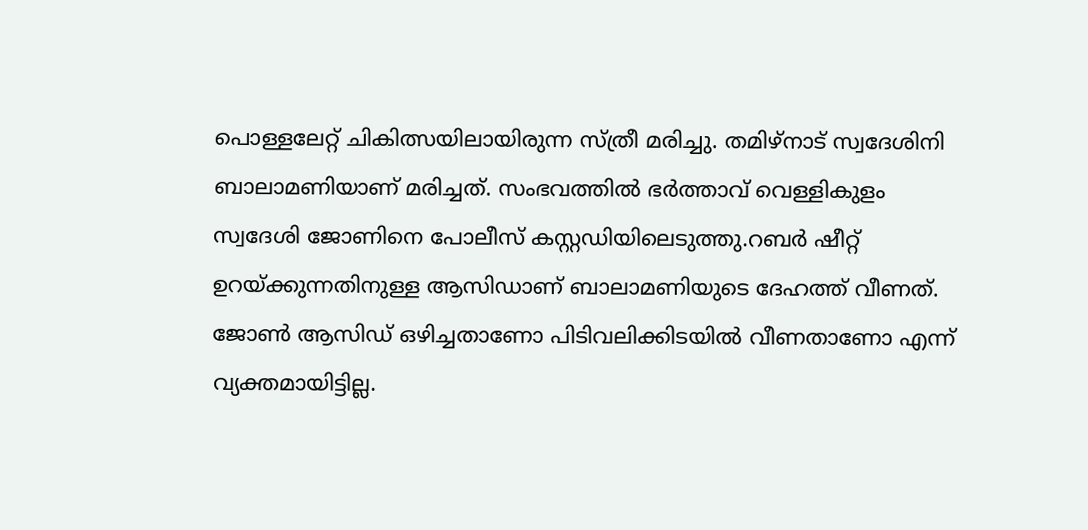പൊള്ളലേറ്റ് ചികിത്സയിലായിരുന്ന സ്ത്രീ മരിച്ചു. തമിഴ്‌നാട് സ്വദേശിനി ബാലാമണിയാണ് മരിച്ചത്. സംഭവത്തിൽ ഭർത്താവ് വെള്ളികുളം സ്വദേശി ജോണിനെ പോലീസ് കസ്റ്റഡിയിലെടുത്തു.റബർ ഷീറ്റ് ഉറയ്ക്കുന്നതിനുള്ള ആസിഡാണ് ബാലാമണിയുടെ ദേഹത്ത് വീണത്. ജോൺ ആസിഡ് ഒഴിച്ചതാണോ പിടിവലിക്കിടയിൽ വീണതാണോ എന്ന് വ്യക്തമായിട്ടില്ല.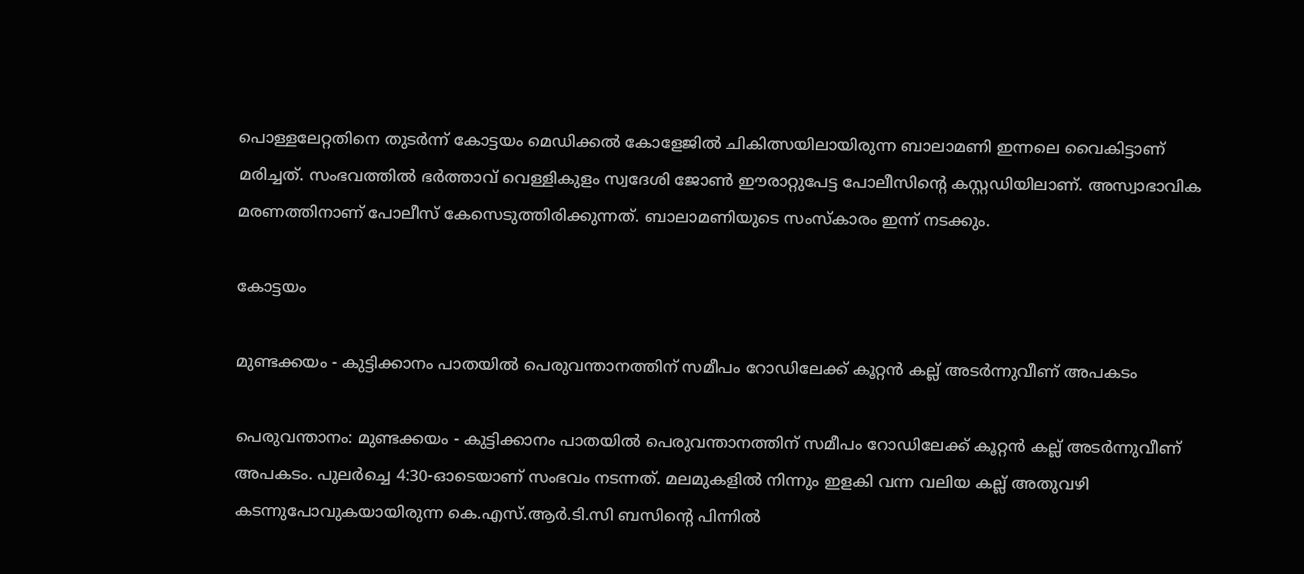പൊള്ളലേറ്റതിനെ തുടർന്ന് കോട്ടയം മെഡിക്കൽ കോളേജിൽ ചികിത്സയിലായിരുന്ന ബാലാമണി ഇന്നലെ വൈകിട്ടാണ് മരിച്ചത്. സംഭവത്തിൽ ഭർത്താവ് വെള്ളികുളം സ്വദേശി ജോൺ ഈരാറ്റുപേട്ട പോലീസിന്റെ കസ്റ്റഡിയിലാണ്. അസ്വാഭാവിക മരണത്തിനാണ് പോലീസ് കേസെടുത്തിരിക്കുന്നത്. ബാലാമണിയുടെ സംസ്‌കാരം ഇന്ന് നടക്കും.

കോട്ടയം

മുണ്ടക്കയം - കുട്ടിക്കാനം പാതയിൽ പെരുവന്താനത്തിന് സമീപം റോഡിലേക്ക് കൂറ്റൻ കല്ല് അടർന്നുവീണ് അപകടം

പെരുവന്താനം: മുണ്ടക്കയം - കുട്ടിക്കാനം പാതയിൽ പെരുവന്താനത്തിന് സമീപം റോഡിലേക്ക് കൂറ്റൻ കല്ല് അടർന്നുവീണ് അപകടം. പുലർച്ചെ 4:30-ഓടെയാണ് സംഭവം നടന്നത്. മലമുകളിൽ നിന്നും ഇളകി വന്ന വലിയ കല്ല് അതുവഴി കടന്നുപോവുകയായിരുന്ന കെ.എസ്.ആർ.ടി.സി ബസിന്റെ പിന്നിൽ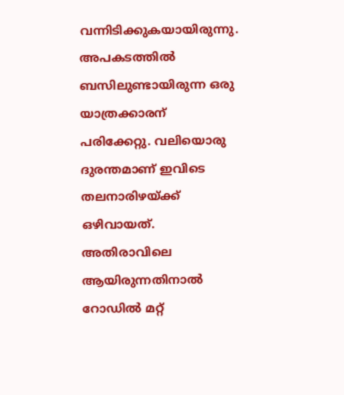വന്നിടിക്കുകയായിരുന്നു. അപകടത്തിൽ ബസിലുണ്ടായിരുന്ന ഒരു യാത്രക്കാരന് പരിക്കേറ്റു. വലിയൊരു ദുരന്തമാണ് ഇവിടെ തലനാരിഴയ്ക്ക് ഒഴിവായത്. അതിരാവിലെ ആയിരുന്നതിനാൽ റോഡിൽ മറ്റ്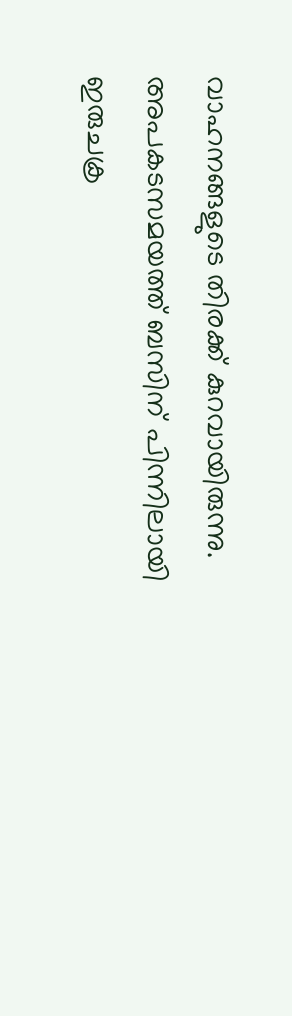വാഹനങ്ങളുടെ തിരക്ക് കുറവായിരുന്നു. അപകടസമയത്ത് ബസിന് പിന്നിലായി ഇരുചക്ര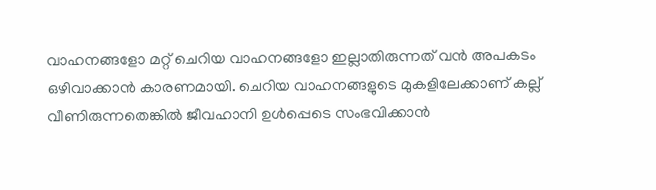വാഹനങ്ങളോ മറ്റ് ചെറിയ വാഹനങ്ങളോ ഇല്ലാതിരുന്നത് വൻ അപകടം ഒഴിവാക്കാൻ കാരണമായി. ചെറിയ വാഹനങ്ങളുടെ മുകളിലേക്കാണ് കല്ല് വീണിരുന്നതെങ്കിൽ ജീവഹാനി ഉൾപ്പെടെ സംഭവിക്കാൻ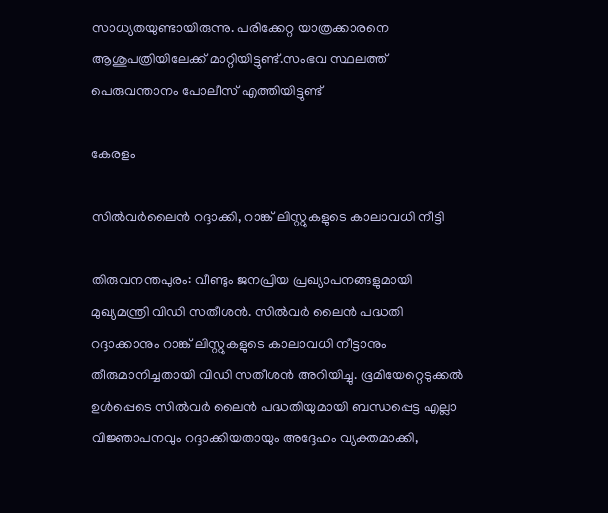സാധ്യതയുണ്ടായിരുന്നു. പരിക്കേറ്റ യാത്രക്കാരനെ ആശുപത്രിയിലേക്ക് മാറ്റിയിട്ടുണ്ട്.സംഭവ സ്ഥലത്ത് പെരുവന്താനം പോലീസ് എത്തിയിട്ടുണ്ട്

കേരളം

സിൽവർലൈൻ റദ്ദാക്കി, റാങ്ക് ലിസ്റ്റുകളുടെ കാലാവധി നീട്ടി

തിരുവനന്തപുരം: വീണ്ടും ജനപ്രിയ പ്രഖ്യാപനങ്ങളുമായി മുഖ്യമന്ത്രി വിഡ‌ി സതീശൻ. സിൽവർ ലൈൻ പദ്ധതി റദ്ദാക്കാനും റാങ്ക് ലിസ്റ്റുകളുടെ കാലാവധി നീട്ടാനും തീരുമാനിച്ചതായി വിഡി സതീശൻ അറിയിച്ചു. ഭൂമിയേറ്റെടുക്കൽ ഉൾപ്പെടെ സിൽവർ ലൈൻ പദ്ധതിയുമായി ബന്ധപ്പെട്ട എല്ലാ വിജ്ഞാപനവും റദ്ദാക്കിയതായും അദ്ദേഹം വ്യക്തമാക്കി,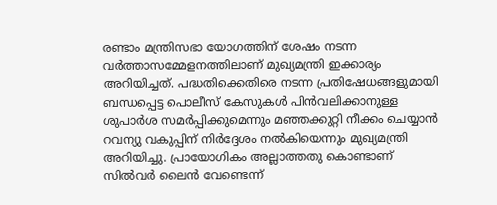രണ്ടാം മന്ത്രിസഭാ യോഗത്തിന് ശേഷം നടന്ന വർത്താസമ്മേളനത്തിലാണ് മുഖ്യമന്ത്രി ഇക്കാര്യം അറിയിച്ചത്. പദ്ധതിക്കെതിരെ നടന്ന പ്രതിഷേധങ്ങളുമായി ബന്ധപ്പെട്ട പൊലീസ് കേസുകൾ പിൻവലിക്കാനുള്ള ശുപാർശ സമർപ്പിക്കുമെന്നും മഞ്ഞക്കുറ്റി നീക്കം ചെയ്യാൻ റവന്യു വകുപ്പിന് നിർദ്ദേശം നൽകിയെന്നും മുഖ്യമന്ത്രി അറിയിച്ചു. പ്രായോഗികം അല്ലാത്തതു കൊണ്ടാണ് സിൽവർ ലൈൻ വേണ്ടെന്ന്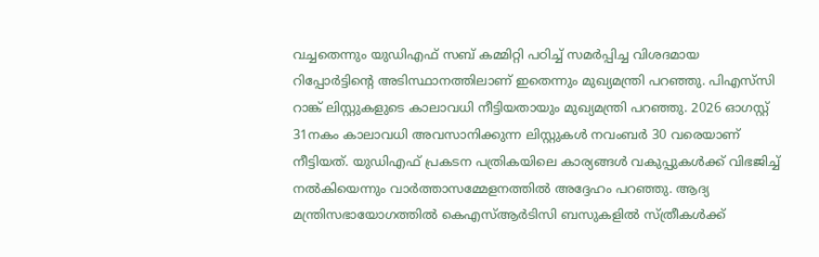വച്ചതെന്നും യുഡിഎഫ് സബ് കമ്മിറ്റി പഠിച്ച് സമ‌ർപ്പിച്ച വിശദമായ റിപ്പോർട്ടിന്റെ അടിസ്ഥാനത്തിലാണ് ഇതെന്നും മുഖ്യമന്ത്രി പറഞ്ഞു. പിഎസ്‍സി റാങ്ക് ലിസ്റ്റുകളുടെ കാലാവധി നീട്ടിയതായും മുഖ്യമന്ത്രി പറഞ്ഞു. 2026 ഓഗസ്റ്റ് 31നകം കാലാവധി അവസാനിക്കുന്ന ലിസ്റ്റുകൾ നവംബർ 30 വരെയാണ് നീട്ടിയത്. യുഡിഎഫ് പ്രകടന പത്രികയിലെ കാര്യങ്ങൾ വകുപ്പുകൾക്ക് വിഭജിച്ച് നൽകിയെന്നും വാർത്താസമ്മേളനത്തിൽ അദ്ദേഹം പറഞ്ഞു. ആദ്യ മന്ത്രിസഭായോഗത്തിൽ കെഎസ്ആർടിസി ബസുകളിൽ സ്ത്രീകൾക്ക്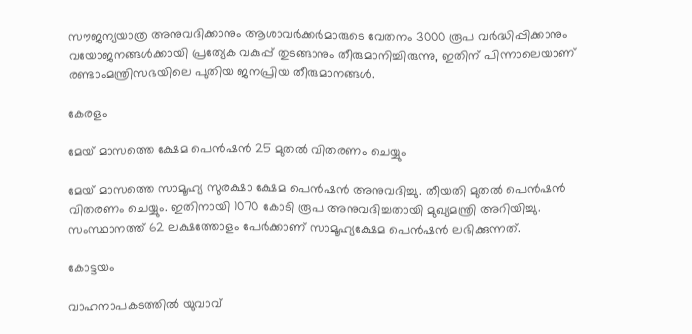സൗജന്യയാത്ര അനുവദിക്കാനും ആശാവർക്കർമാരുടെ വേതനം 3000 രൂപ വർദ്ധിപ്പിക്കാനും വയോജനങ്ങൾക്കായി പ്രത്യേക വകുപ്പ് തുടങ്ങാനും തീരുമാനിച്ചിരുന്നു, ഇതിന് പിന്നാലെയാണ് രണ്ടാംമന്ത്രിസഭയിലെ പുതിയ ജനപ്രിയ തീരുമാനങ്ങൾ.

കേരളം

മേയ് മാസത്തെ ക്ഷേമ പെൻഷൻ 25 മുതൽ വിതരണം ചെയ്യും

മേയ് മാസത്തെ സാമൂഹ്യ സുരക്ഷാ ക്ഷേമ പെൻഷൻ അനുവദിച്ചു. തീയതി മുതൽ പെൻഷൻ വിതരണം ചെയ്യും. ഇതിനായി 1070 കോടി രൂപ അനുവദിച്ചതായി മുഖ്യമന്ത്രി അറിയിച്ചു. സംസ്ഥാനത്ത് 62 ലക്ഷത്തോളം പേർക്കാണ് സാമൂഹ്യക്ഷേമ പെൻഷൻ ലഭിക്കുന്നത്.

കോട്ടയം

വാഹനാപകടത്തിൽ യുവാവ്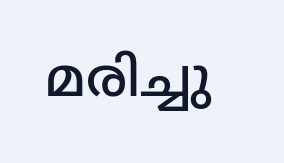മരിച്ചു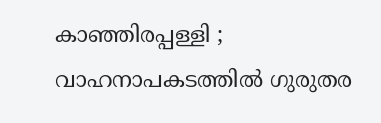കാഞ്ഞിരപ്പള്ളി ; വാഹനാപകടത്തിൽ ഗുരുതര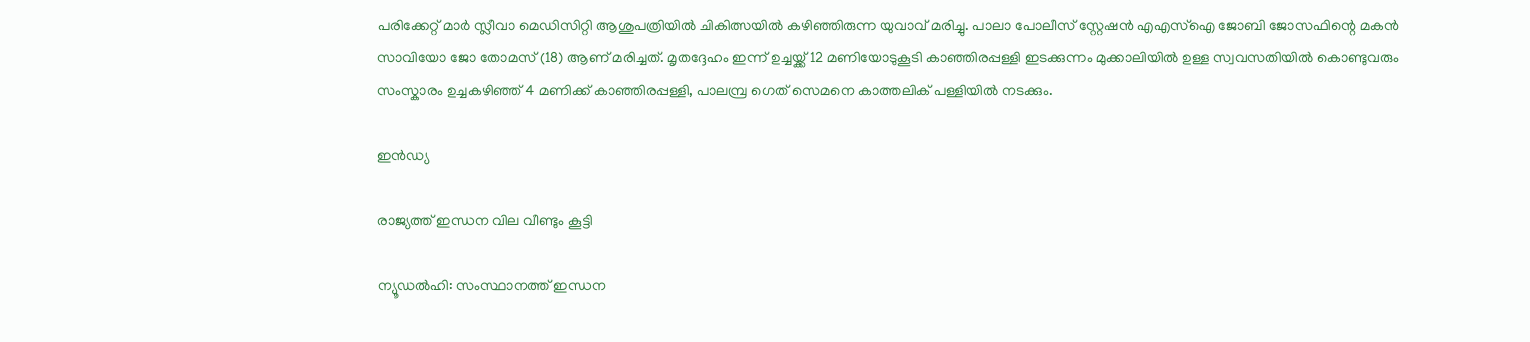പരിക്കേറ്റ് മാർ സ്ലീവാ മെഡിസിറ്റി ആശുപത്രിയിൽ ചികിത്സയിൽ കഴിഞ്ഞിരുന്ന യുവാവ് മരിച്ചു. പാലാ പോലീസ് സ്റ്റേഷൻ എഎസ്ഐ ജോബി ജോസഫിന്റെ മകൻ സാവിയോ ജോ തോമസ് (18) ആണ് മരിച്ചത്. മൃതദ്ദേഹം ഇന്ന് ഉച്ചയ്ക്ക് 12 മണിയോടുകൂടി കാഞ്ഞിരപ്പള്ളി ഇടക്കുന്നം മുക്കാലിയിൽ ഉള്ള സ്വവസതിയിൽ കൊണ്ടുവരും സംസ്കാരം ഉച്ചകഴിഞ്ഞ് 4 മണിക്ക് കാഞ്ഞിരപ്പള്ളി, പാലമ്പ്ര ഗെത് സെമനെ കാത്തലിക് പള്ളിയിൽ നടക്കും.

ഇൻഡ്യ

രാജ്യത്ത് ഇന്ധന വില വീണ്ടും കൂട്ടി

ന്യൂഡല്‍ഹി: സംസ്ഥാനത്ത് ഇന്ധന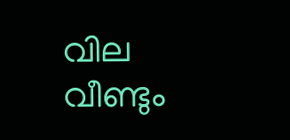വില വീണ്ടും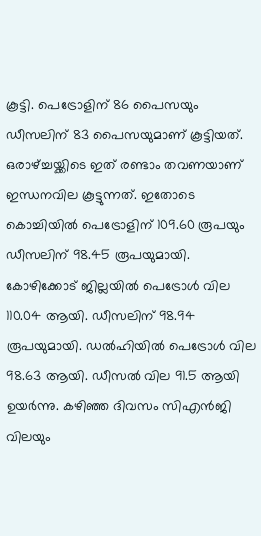കൂട്ടി. പെട്രോളിന് 86 പൈസയും ഡീസലിന് 83 പൈസയുമാണ് കൂട്ടിയത്. ഒരാഴ്ച്ചയ്ക്കിടെ ഇത് രണ്ടാം തവണയാണ് ഇന്ധനവില കൂട്ടുന്നത്. ഇതോടെ കൊച്ചിയിൽ പെട്രോളിന് 109.60 രൂപയും ഡീസലിന് 98.45 രൂപയുമായി. കോഴിക്കോട് ജില്ലയിൽ പെട്രോൾ വില 110.04 ആയി. ഡീസലിന് 98.94 രൂപയുമായി. ഡൽഹിയിൽ പെട്രോൾ വില 98.63 ആയി. ഡീസൽ വില 91.5 ആയി ഉയർന്നു. കഴിഞ്ഞ ദിവസം സിഎന്‍ജി വിലയും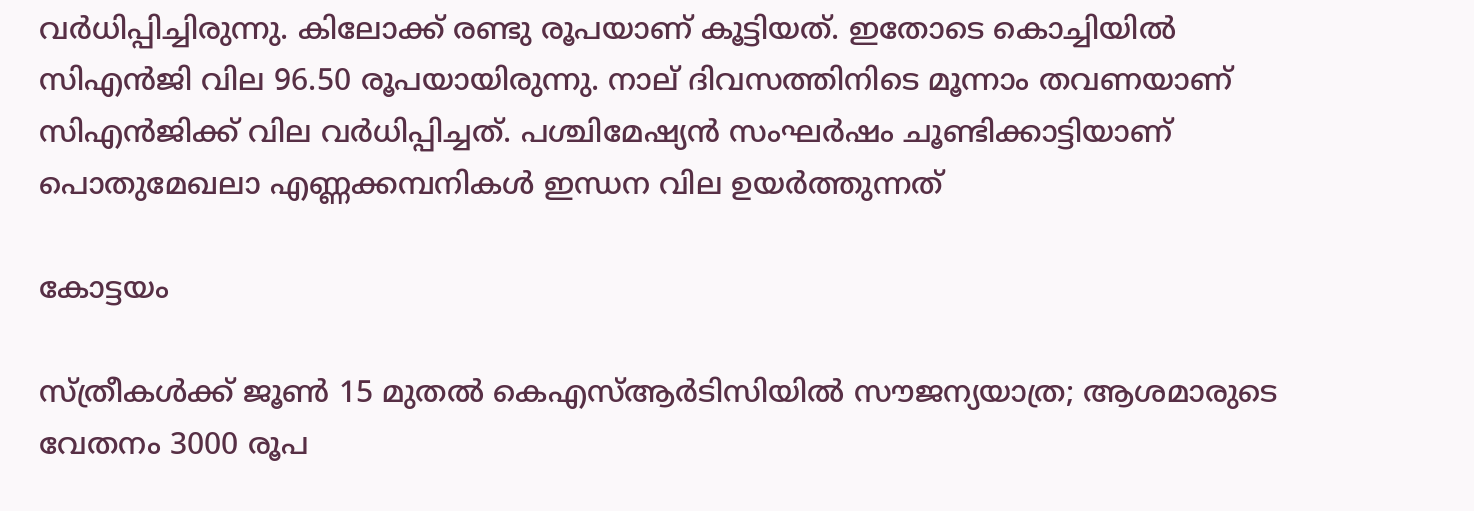വര്‍ധിപ്പിച്ചിരുന്നു. കിലോക്ക് രണ്ടു രൂപയാണ് കൂട്ടിയത്. ഇതോടെ കൊച്ചിയില്‍ സിഎൻജി വില 96.50 രൂപയായിരുന്നു. നാല് ദിവസത്തിനിടെ മൂന്നാം തവണയാണ് സിഎന്‍ജിക്ക് വില വര്‍ധിപ്പിച്ചത്. പശ്ചിമേഷ്യന്‍ സംഘര്‍ഷം ചൂണ്ടിക്കാട്ടിയാണ് പൊതുമേഖലാ എണ്ണക്കമ്പനികള്‍ ഇന്ധന വില ഉയര്‍ത്തുന്നത്

കോട്ടയം

സ്ത്രീകൾക്ക് ജൂണ്‍ 15 മുതല്‍ കെഎസ്ആര്‍ടിസിയില്‍ സൗജന്യയാത്ര; ആശമാരുടെ വേതനം 3000 രൂപ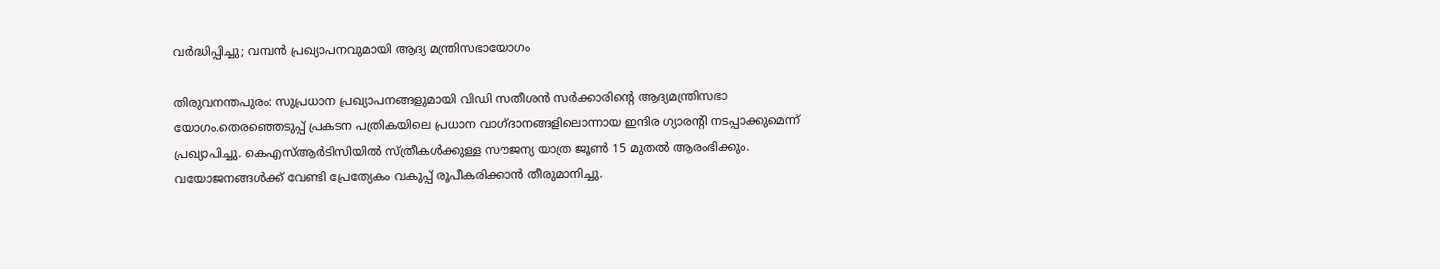വർദ്ധിപ്പിച്ചു; വമ്പൻ പ്രഖ്യാപനവുമായി ആദ്യ മന്ത്രിസഭായോഗം

തിരുവനന്തപുരം: സുപ്രധാന പ്രഖ്യാപനങ്ങളുമായി വിഡി സതീശന്‍ സര്‍ക്കാരിന്റെ ആദ്യമന്ത്രിസഭാ യോഗം.തെരഞ്ഞെടുപ്പ് പ്രകടന പത്രികയിലെ പ്രധാന വാഗ്ദാനങ്ങളിലൊന്നായ ഇന്ദിര ഗ്യാരന്റി നടപ്പാക്കുമെന്ന് പ്രഖ്യാപിച്ചു. കെഎസ്ആര്‍ടിസിയില്‍ സ്ത്രീകള്‍ക്കുള്ള സൗജന്യ യാത്ര ജൂണ്‍ 15 മുതല്‍ ആരംഭിക്കും. വയോജനങ്ങൾക്ക് വേണ്ടി പ്രേത്യേകം വകുപ്പ് രൂപീകരിക്കാൻ തീരുമാനിച്ചു.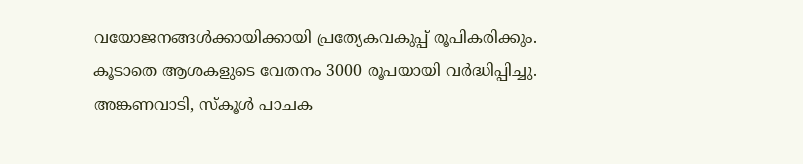വയോജനങ്ങള്‍ക്കായിക്കായി പ്രത്യേകവകുപ്പ് രൂപികരിക്കും. കൂടാതെ ആശകളുടെ വേതനം 3000 രൂപയായി വർദ്ധിപ്പിച്ചു. അങ്കണവാടി, സ്കൂൾ പാചക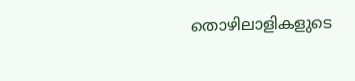തൊഴിലാളികളുടെ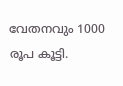വേതനവും 1000 രൂപ കൂട്ടി.